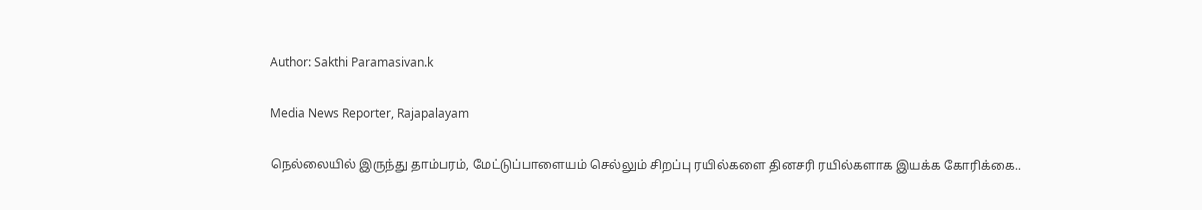Author: Sakthi Paramasivan.k

Media News Reporter, Rajapalayam

நெல்லையில் இருந்து தாம்பரம், மேட்டுப்பாளையம் செல்லும் சிறப்பு ரயில்களை தினசரி ரயில்களாக இயக்க கோரிக்கை..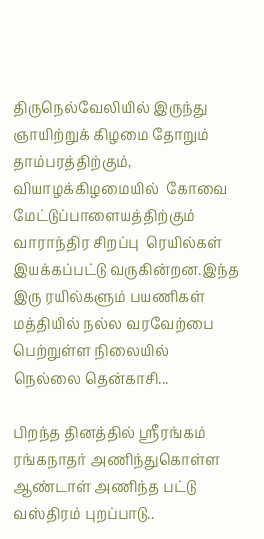திருநெல்வேலியில் இருந்து  ஞாயிற்றுக் கிழமை தோறும் தாம்பரத்திற்கும்,  வியாழக்கிழமையில்  கோவை மேட்டுப்பாளையத்திற்கும் வாராந்திர சிறப்பு  ரெயில்கள் இயக்கப்பட்டு வருகின்றன.இந்த இரு ரயில்களும் பயணிகள் மத்தியில் நல்ல வரவேற்பை பெற்றுள்ள நிலையில் நெல்லை தென்காசி...

பிறந்த தினத்தில் ஸ்ரீரங்கம் ரங்கநாதர் அணிந்துகொள்ள ஆண்டாள் அணிந்த பட்டு வஸ்திரம் புறப்பாடு..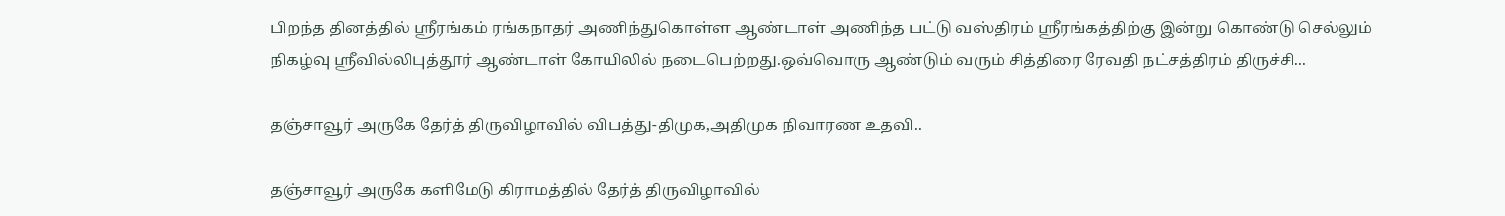பிறந்த தினத்தில் ஸ்ரீரங்கம் ரங்கநாதர் அணிந்துகொள்ள ஆண்டாள் அணிந்த பட்டு வஸ்திரம் ஸ்ரீரங்கத்திற்கு இன்று கொண்டு செல்லும் நிகழ்வு ஸ்ரீவில்லிபுத்தூர் ஆண்டாள் கோயிலில் நடைபெற்றது.ஒவ்வொரு ஆண்டும் வரும் சித்திரை ரேவதி நட்சத்திரம் திருச்சி...

தஞ்சாவூர் அருகே தேர்த் திருவிழாவில் விபத்து-திமுக,அதிமுக நிவாரண உதவி..

தஞ்சாவூர் அருகே களிமேடு கிராமத்தில் தேர்த் திருவிழாவில்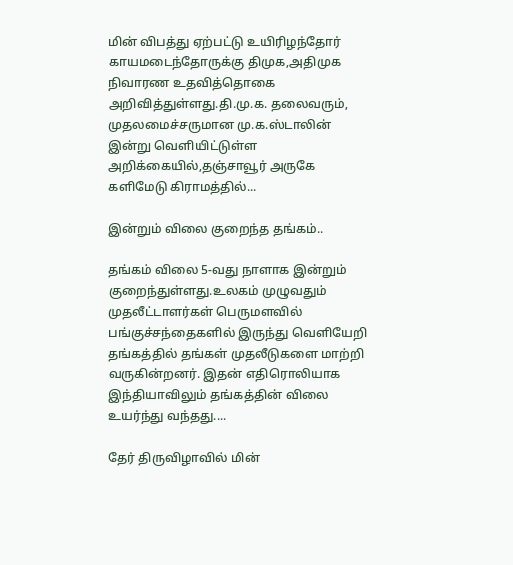மின் விபத்து ஏற்பட்டு உயிரிழந்தோர் காயமடைந்தோருக்கு திமுக,அதிமுக நிவாரண உதவித்தொகை அறிவித்துள்ளது.தி.மு.க. தலைவரும், முதலமைச்சருமான மு.க.ஸ்டாலின் இன்று வெளியிட்டுள்ள அறிக்கையில்,தஞ்சாவூர் அருகே களிமேடு கிராமத்தில்...

இன்றும் விலை குறைந்த தங்கம்..

தங்கம் விலை 5-வது நாளாக இன்றும் குறைந்துள்ளது.உலகம் முழுவதும் முதலீட்டாளர்கள் பெருமளவில் பங்குச்சந்தைகளில் இருந்து வெளியேறி தங்கத்தில் தங்கள் முதலீடுகளை மாற்றி வருகின்றனர். இதன் எதிரொலியாக இந்தியாவிலும் தங்கத்தின் விலை உயர்ந்து வந்தது....

தேர் திருவிழாவில் மின்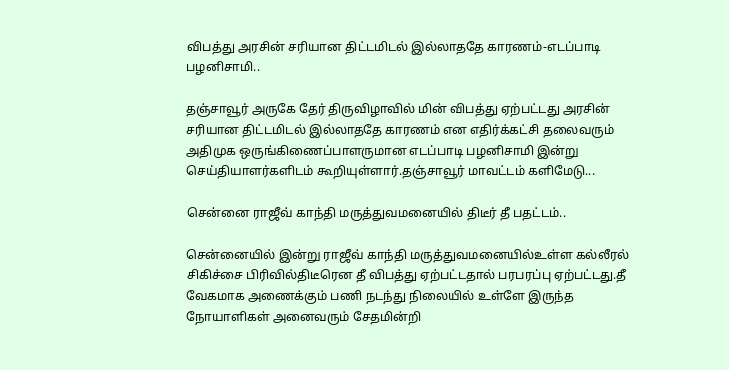விபத்து அரசின் சரியான திட்டமிடல் இல்லாததே காரணம்-எடப்பாடி பழனிசாமி..

தஞ்சாவூர் அருகே தேர் திருவிழாவில் மின் விபத்து ஏற்பட்டது அரசின் சரியான திட்டமிடல் இல்லாததே காரணம் என எதிர்க்கட்சி தலைவரும் அதிமுக ஒருங்கிணைப்பாளருமான எடப்பாடி பழனிசாமி இன்று செய்தியாளர்களிடம் கூறியுள்ளார்.தஞ்சாவூர் மாவட்டம் களிமேடு...

சென்னை ராஜீவ் காந்தி மருத்துவமனையில் திடீர் தீ பதட்டம்..

சென்னையில் இன்று ராஜீவ் காந்தி மருத்துவமனையில்உள்ள கல்லீரல் சிகிச்சை பிரிவில்திடீரென தீ விபத்து ஏற்பட்டதால் பரபரப்பு ஏற்பட்டது.தீ வேகமாக அணைக்கும் பணி நடந்து நிலையில் உள்ளே இருந்த நோயாளிகள் அனைவரும் சேதமின்றி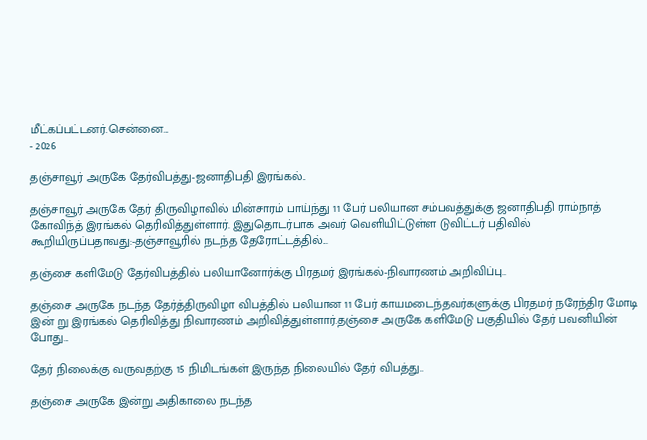மீட்கப்பட்டனர்.சென்னை...
- 2026

தஞ்சாவூர் அருகே தேர்விபத்து-ஜனாதிபதி இரங்கல்..

தஞ்சாவூர் அருகே தேர் திருவிழாவில் மின்சாரம் பாய்ந்து 11 பேர் பலியான சம்பவத்துக்கு ஜனாதிபதி ராம்நாத் கோவிந்த் இரங்கல் தெரிவித்துள்ளார். இதுதொடர்பாக அவர் வெளியிட்டுள்ள டுவிட்டர் பதிவில் கூறியிருப்பதாவது:-தஞ்சாவூரில் நடந்த தேரோட்டத்தில்...

தஞ்சை களிமேடு தேர்விபத்தில் பலியானோர்க்கு பிரதமர் இரங்கல்-நிவாரணம் அறிவிப்பு..

தஞ்சை அருகே நடந்த தேர்த்திருவிழா விபத்தில் பலியான 11 பேர் காயமடைந்தவர்களுக்கு பிரதமர் நரேந்திர மோடி இன் று இரங்கல் தெரிவித்து நிவாரணம் அறிவித்துள்ளார்.தஞ்சை அருகே களிமேடு பகுதியில் தேர் பவனியின் போது...

தேர் நிலைக்கு வருவதற்கு 15 நிமிடங்கள் இருந்த நிலையில் தேர் விபத்து..

தஞ்சை அருகே இன்று அதிகாலை நடந்த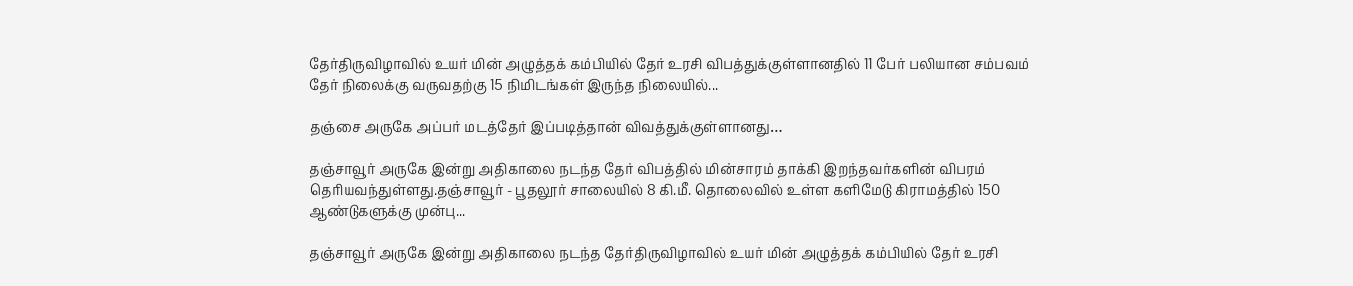தேர்திருவிழாவில் உயர் மின் அழுத்தக் கம்பியில் தேர் உரசி விபத்துக்குள்ளானதில் 11 பேர் பலியான சம்பவம் தேர் நிலைக்கு வருவதற்கு 15 நிமிடங்கள் இருந்த நிலையில்...

தஞ்சை அருகே அப்பர் மடத்தேர் இப்படித்தான் விவத்துக்குள்ளானது…

தஞ்சாவூர் அருகே இன்று அதிகாலை நடந்த தேர் விபத்தில் மின்சாரம் தாக்கி இறந்தவர்களின் விபரம் தெரியவந்துள்ளது.தஞ்சாவூர் - பூதலூர் சாலையில் 8 கி.மீ. தொலைவில் உள்ள களிமேடு கிராமத்தில் 150 ஆண்டுகளுக்கு முன்பு...

தஞ்சாவூர் அருகே இன்று அதிகாலை நடந்த தேர்திருவிழாவில் உயர் மின் அழுத்தக் கம்பியில் தேர் உரசி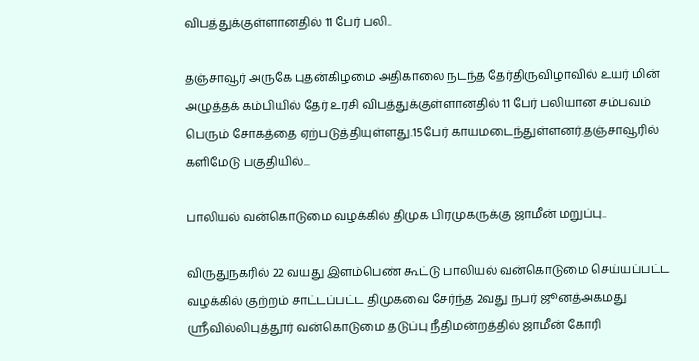விபத்துக்குள்ளானதில் 11 பேர் பலி..

தஞ்சாவூர் அருகே புதன்கிழமை அதிகாலை நடந்த தேர்திருவிழாவில் உயர் மின் அழுத்தக் கம்பியில் தேர் உரசி விபத்துக்குள்ளானதில் 11 பேர் பலியான சம்பவம் பெரும் சோகத்தை ஏற்படுத்தியுள்ளது.15பேர் காயமடைந்துள்ளனர்.தஞ்சாவூரில் களிமேடு பகுதியில்...

பாலியல் வன்கொடுமை வழக்கில் திமுக பிரமுகருக்கு ஜாமீன் மறுப்பு..

விருதுநகரில் 22 வயது இளம்பெண் கூட்டு பாலியல் வன்கொடுமை செய்யப்பட்ட வழக்கில் குற்றம் சாட்டப்பட்ட திமுகவை சேர்ந்த 2வது நபர் ஜூனத்அகமது ஸ்ரீவில்லிபுத்தூர் வன்கொடுமை தடுப்பு நீதிமன்றத்தில் ஜாமீன் கோரி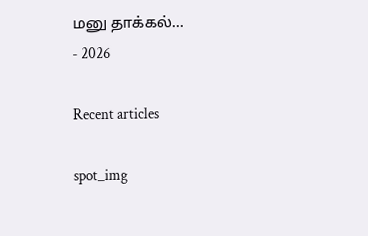மனு தாக்கல்...
- 2026

Recent articles

spot_img